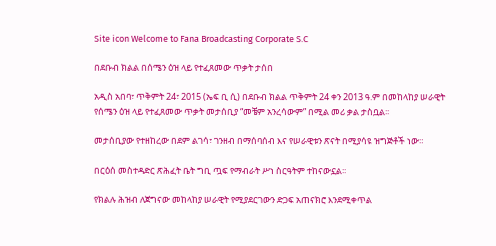Site icon Welcome to Fana Broadcasting Corporate S.C

በደቡብ ክልል በሰሜን ዕዝ ላይ የተፈጸመው ጥቃት ታሰበ

አዲስ አበባ፣ ጥቅምት 24፣ 2015 (ኤፍ ቢ ሲ) በደቡብ ክልል ጥቅምት 24 ቀን 2013 ዓ.ም በመከላከያ ሠራዊት የሰሜን ዕዝ ላይ የተፈጸመው ጥቃት መታሰቢያ “መቼም አንረሳውም” በሚል መሪ ቃል ታስቧል፡፡

መታሰቢያው የተዘከረው በደም ልገሳ፣ ገንዘብ በማሰባሰብ እና የሠራዊቱን ጽናት በሚያሳዩ ዝግጅቶች ነው።

በርዕሰ መስተዳድር ጽሕፈት ቤት ግቢ ጧፍ የማብራት ሥነ ስርዓትም ተከናውኗል፡፡

የክልሉ ሕዝብ ለጀግናው መከላከያ ሠራዊት የሚያደርገውን ድጋፍ አጠናክሮ እንደሚቀጥል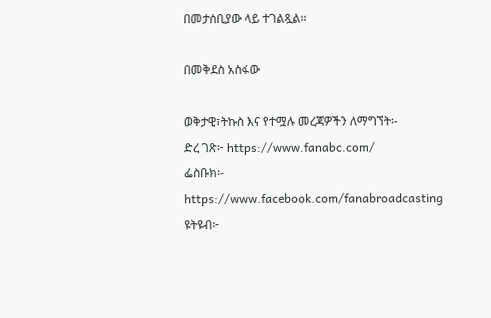በመታሰቢያው ላይ ተገልጿል፡፡

በመቅደስ አስፋው

ወቅታዊ፣ትኩስ እና የተሟሉ መረጃዎችን ለማግኘት፡-
ድረ ገጽ፦ https://www.fanabc.com/
ፌስቡክ፡- https://www.facebook.com/fanabroadcasting
ዩትዩብ፦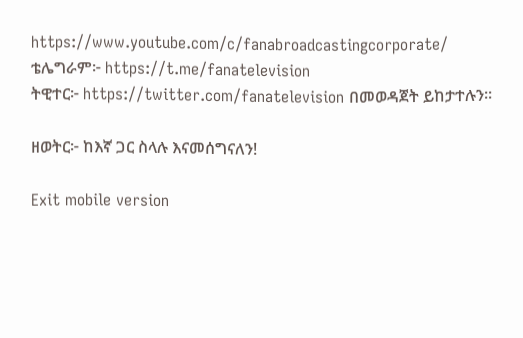https://www.youtube.com/c/fanabroadcastingcorporate/
ቴሌግራም፦ https://t.me/fanatelevision
ትዊተር፦ https://twitter.com/fanatelevision በመወዳጀት ይከታተሉን፡፡

ዘወትር፦ ከእኛ ጋር ስላሉ እናመሰግናለን!

Exit mobile version